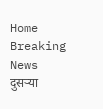Home Breaking News दुसऱ्या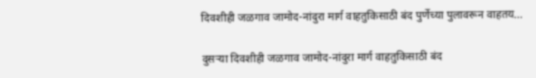दिवशीही जळगाव जामोद-नांदुरा मार्ग वाहतुकिसाठी बंद पुर्णेच्या पुलावरून वाहतय...

दुसऱ्या दिवशीही जळगाव जामोद-नांदुरा मार्ग वाहतुकिसाठी बंद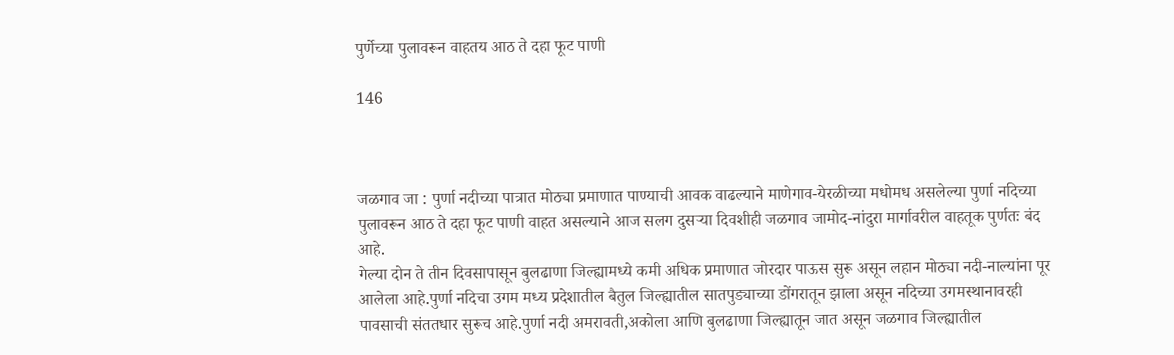पुर्णेच्या पुलावरून वाहतय आठ ते दहा फूट पाणी

146



जळगाव जा : पुर्णा नदीच्या पात्रात मोठ्या प्रमाणात पाण्याची आवक वाढल्याने माणेगाव-येरळीच्या मधोमध असलेल्या पुर्णा नदिच्या पुलावरून आठ ते दहा फूट पाणी वाहत असल्याने आज सलग दुसऱ्या दिवशीही जळगाव जामोद-नांदुरा मार्गावरील वाहतूक पुर्णतः बंद आहे.
गेल्या दोन ते तीन दिवसापासून बुलढाणा जिल्ह्यामध्ये कमी अधिक प्रमाणात जोरदार पाऊस सुरू असून लहान मोठ्या नदी-नाल्यांना पूर आलेला आहे.पुर्णा नदिचा उगम मध्य प्रदेशातील बैतुल जिल्ह्यातील सातपुड्याच्या डोंगरातून झाला असून नदिच्या उगमस्थानावरही पावसाची संततधार सुरूच आहे.पुर्णा नदी अमरावती,अकोला आणि बुलढाणा जिल्ह्यातून जात असून जळगाव जिल्ह्यातील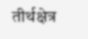तीर्थक्षेत्र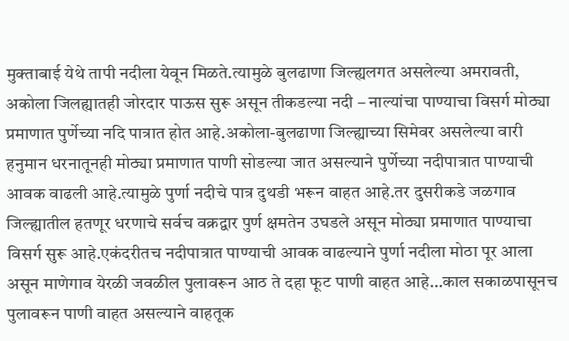मुक्ताबाई येथे तापी नदीला येवून मिळते.त्यामुळे बुलढाणा जिल्ह्यलगत असलेल्या अमरावती, अकोला जिलह्यातही जोरदार पाऊस सुरू असून तीकडल्या नदी – नाल्यांचा पाण्याचा विसर्ग मोठ्या प्रमाणात पुर्णेच्या नदि पात्रात होत आहे.अकोला-बुलढाणा जिल्ह्याच्या सिमेवर असलेल्या वारी हनुमान धरनातूनही मोठ्या प्रमाणात पाणी सोडल्या जात असल्याने पुर्णेच्या नदीपात्रात पाण्याची आवक वाढली आहे.त्यामुळे पुर्णा नदीचे पात्र दुथडी भरून वाहत आहे.तर दुसरीकडे जळगाव जिल्ह्यातील हतणूर धरणाचे सर्वच वक्रद्वार पुर्ण क्षमतेन उघडले असून मोठ्या प्रमाणात पाण्याचा विसर्ग सुरू आहे.एकंदरीतच नदीपात्रात पाण्याची आवक वाढल्याने पुर्णा नदीला मोठा पूर आला असून माणेगाव येरळी जवळील पुलावरून आठ ते दहा फूट पाणी वाहत आहे…काल सकाळपासूनच पुलावरून पाणी वाहत असल्याने वाहतूक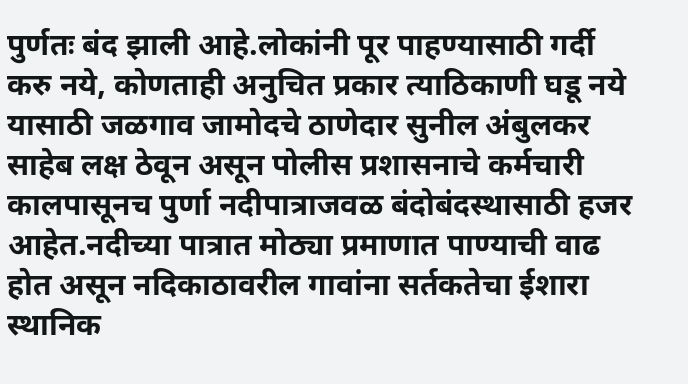पुर्णतः बंद झाली आहे.लोकांनी पूर पाहण्यासाठी गर्दी करु नये, कोणताही अनुचित प्रकार त्याठिकाणी घडू नये यासाठी जळगाव जामोदचे ठाणेदार सुनील अंबुलकर साहेब लक्ष ठेवून असून पोलीस प्रशासनाचे कर्मचारी कालपासूनच पुर्णा नदीपात्राजवळ बंदोबंदस्थासाठी हजर आहेत.नदीच्या पात्रात मोठ्या प्रमाणात पाण्याची वाढ होत असून नदिकाठावरील गावांना सर्तकतेचा ईशारा स्थानिक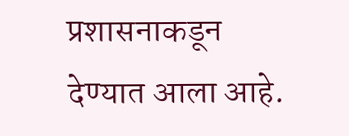प्रशासनाकडून देण्यात आला आहे.